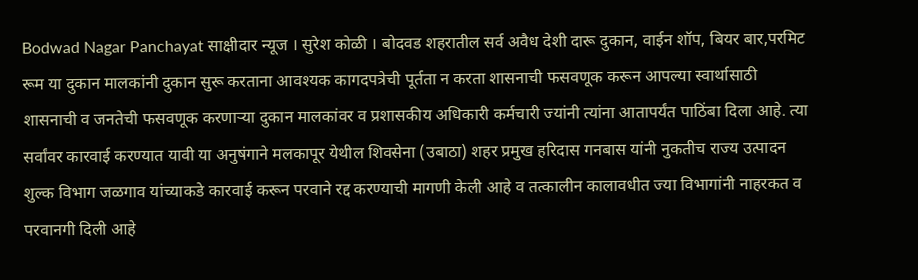Bodwad Nagar Panchayat साक्षीदार न्यूज । सुरेश कोळी । बोदवड शहरातील सर्व अवैध देशी दारू दुकान, वाईन शॉप, बियर बार,परमिट रूम या दुकान मालकांनी दुकान सुरू करताना आवश्यक कागदपत्रेची पूर्तता न करता शासनाची फसवणूक करून आपल्या स्वार्थासाठी शासनाची व जनतेची फसवणूक करणाऱ्या दुकान मालकांवर व प्रशासकीय अधिकारी कर्मचारी ज्यांनी त्यांना आतापर्यंत पाठिंबा दिला आहे. त्या सर्वांवर कारवाई करण्यात यावी या अनुषंगाने मलकापूर येथील शिवसेना (उबाठा) शहर प्रमुख हरिदास गनबास यांनी नुकतीच राज्य उत्पादन शुल्क विभाग जळगाव यांच्याकडे कारवाई करून परवाने रद्द करण्याची मागणी केली आहे व तत्कालीन कालावधीत ज्या विभागांनी नाहरकत व परवानगी दिली आहे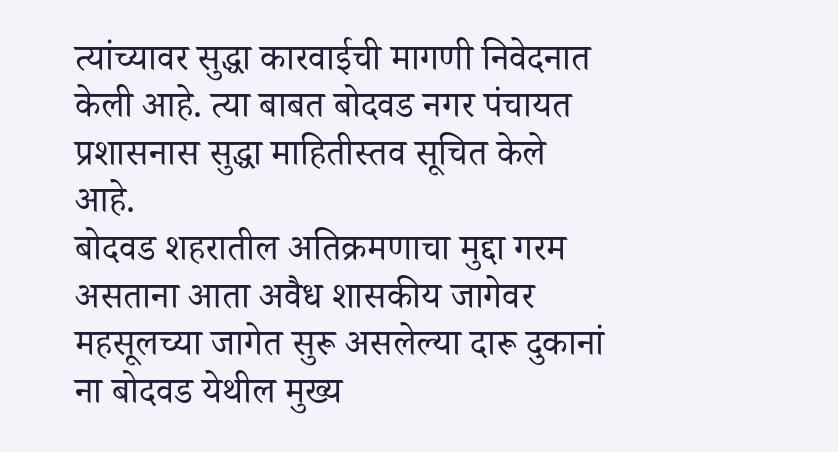त्यांच्यावर सुद्धा कारवाईची मागणी निवेदनात केली आहे. त्या बाबत बोदवड नगर पंचायत प्रशासनास सुद्धा माहितीस्तव सूचित केले आहे.
बोदवड शहरातील अतिक्रमणाचा मुद्दा गरम असताना आता अवैध शासकीय जागेवर महसूलच्या जागेत सुरू असलेल्या दारू दुकानां ना बोदवड येथील मुख्य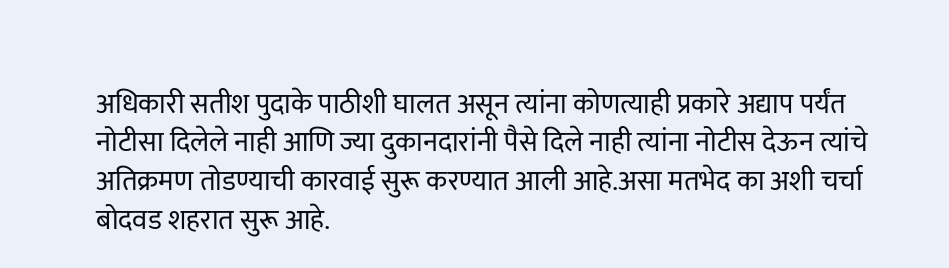अधिकारी सतीश पुदाके पाठीशी घालत असून त्यांना कोणत्याही प्रकारे अद्याप पर्यंत नोटीसा दिलेले नाही आणि ज्या दुकानदारांनी पैसे दिले नाही त्यांना नोटीस देऊन त्यांचे अतिक्रमण तोडण्याची कारवाई सुरू करण्यात आली आहे.असा मतभेद का अशी चर्चा बोदवड शहरात सुरू आहे.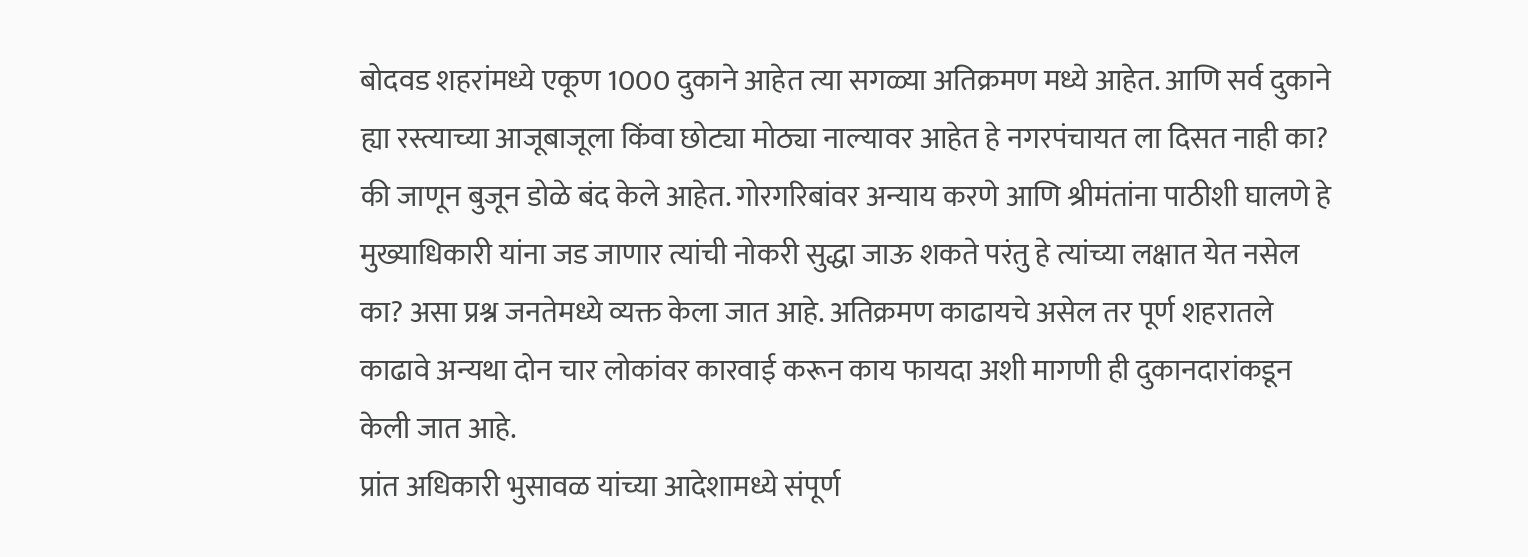बोदवड शहरांमध्ये एकूण 1000 दुकाने आहेत त्या सगळ्या अतिक्रमण मध्ये आहेत. आणि सर्व दुकाने ह्या रस्त्याच्या आजूबाजूला किंवा छोट्या मोठ्या नाल्यावर आहेत हे नगरपंचायत ला दिसत नाही का? की जाणून बुजून डोळे बंद केले आहेत. गोरगरिबांवर अन्याय करणे आणि श्रीमंतांना पाठीशी घालणे हे मुख्याधिकारी यांना जड जाणार त्यांची नोकरी सुद्धा जाऊ शकते परंतु हे त्यांच्या लक्षात येत नसेल का? असा प्रश्न जनतेमध्ये व्यक्त केला जात आहे. अतिक्रमण काढायचे असेल तर पूर्ण शहरातले काढावे अन्यथा दोन चार लोकांवर कारवाई करून काय फायदा अशी मागणी ही दुकानदारांकडून केली जात आहे.
प्रांत अधिकारी भुसावळ यांच्या आदेशामध्ये संपूर्ण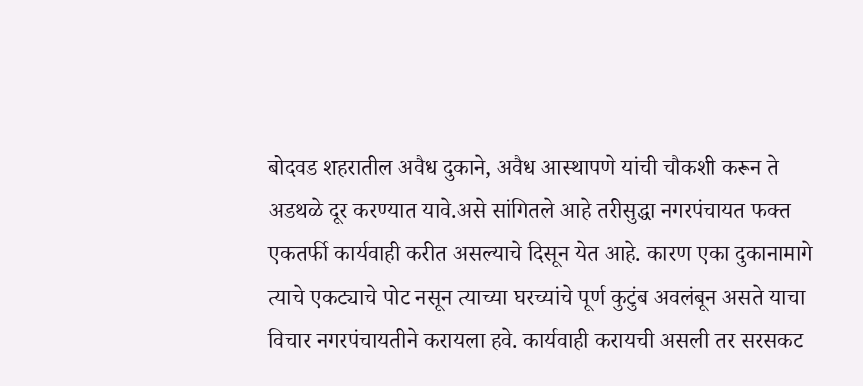बोदवड शहरातील अवैध दुकाने, अवैध आस्थापणे यांची चौकशी करून ते अडथळे दूर करण्यात यावे.असे सांगितले आहे तरीसुद्धा नगरपंचायत फक्त एकतर्फी कार्यवाही करीत असल्याचे दिसून येत आहे. कारण एका दुकानामागे त्याचे एकट्याचे पोट नसून त्याच्या घरच्यांचे पूर्ण कुटुंब अवलंबून असते याचा विचार नगरपंचायतीने करायला हवे. कार्यवाही करायची असली तर सरसकट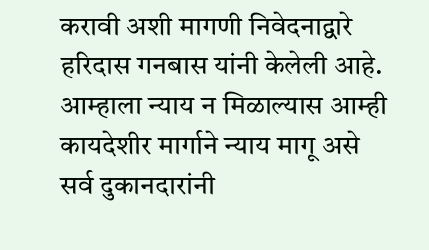करावी अशी मागणी निवेदनाद्वारे हरिदास गनबास यांनी केलेली आहे. आम्हाला न्याय न मिळाल्यास आम्ही कायदेशीर मार्गाने न्याय मागू असे सर्व दुकानदारांनी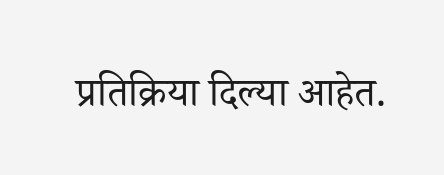प्रतिक्रिया दिल्या आहेत.